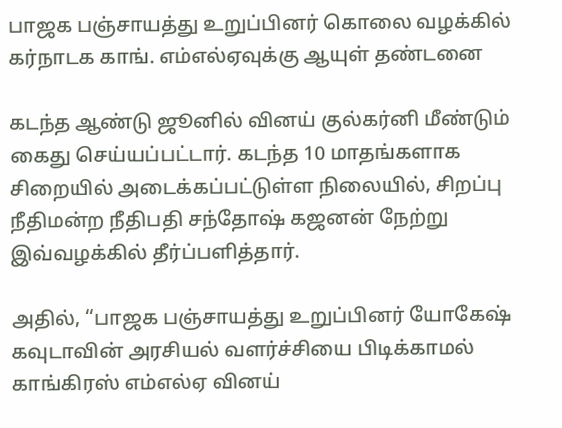பாஜக பஞ்சாயத்து உறுப்பினர் கொலை வழக்கில் கர்நாடக காங். எம்எல்ஏவுக்கு ஆயுள் தண்டனை

கடந்த ஆண்டு ஜூனில் வினய் குல்கர்னி மீண்டும் கைது செய்யப்பட்டார். கடந்த 10 மாதங்களாக சிறையில் அடைக்கப்பட்டுள்ள நிலையில், சிறப்பு நீதிமன்ற நீதிபதி சந்தோஷ் கஜனன் நேற்று இவ்வழக்கில் தீர்ப்பளித்தார்.

அதில், ‘‘பாஜக பஞ்சாயத்து உறுப்பினர் யோகேஷ் கவுடாவின் அரசியல் வளர்ச்சியை பிடிக்காமல் காங்கிரஸ் எம்எல்ஏ வினய்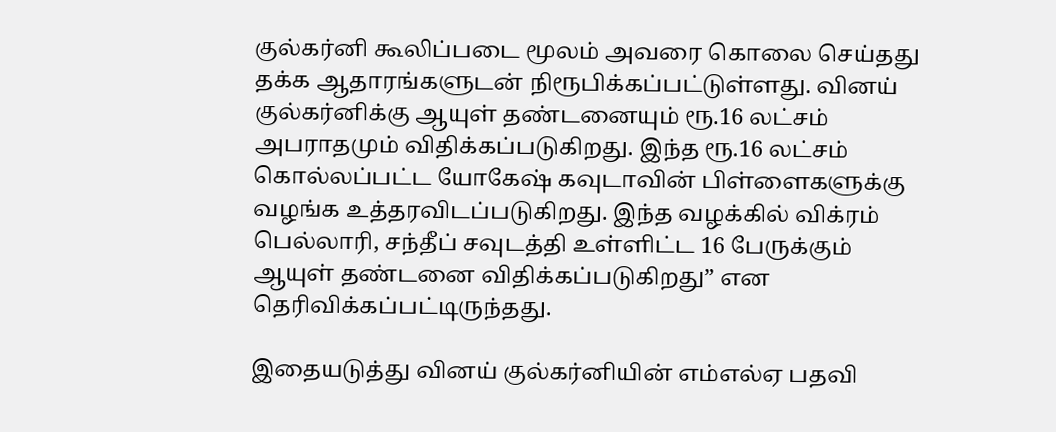குல்கர்னி கூலிப்படை மூலம் அவரை கொலை செய்தது தக்க ஆதாரங்களுடன் நிரூபிக்கப்பட்டுள்ளது. வினய் குல்கர்னிக்கு ஆயுள் தண்டனையும் ரூ.16 லட்சம் அபராதமும் விதிக்கப்படுகிறது. இந்த ரூ.16 லட்சம் கொல்லப்பட்ட யோகேஷ் கவுடாவின் பிள்ளைகளுக்கு வழங்க உத்தரவிடப்படுகிறது. இந்த வழக்கில் விக்ரம் பெல்லாரி, சந்தீப் சவுடத்தி உள்ளிட்ட 16 பேருக்கும் ஆயுள் தண்டனை விதிக்கப்படுகிறது” என தெரிவிக்கப்பட்டிருந்தது.

இதையடுத்து வினய் குல்கர்னியின் எம்எல்ஏ பதவி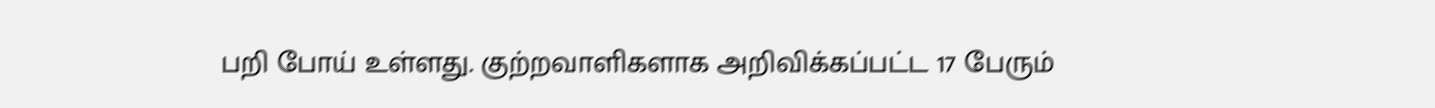பறி போய் உள்ளது. குற்றவாளிகளாக அறிவிக்கப்பட்ட 17 பேரும்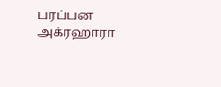பரப்பன அக்ரஹாரா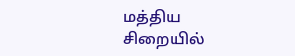மத்திய சிறையில்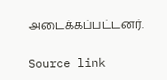அடைக்கப்பட்டனர்.

Source link